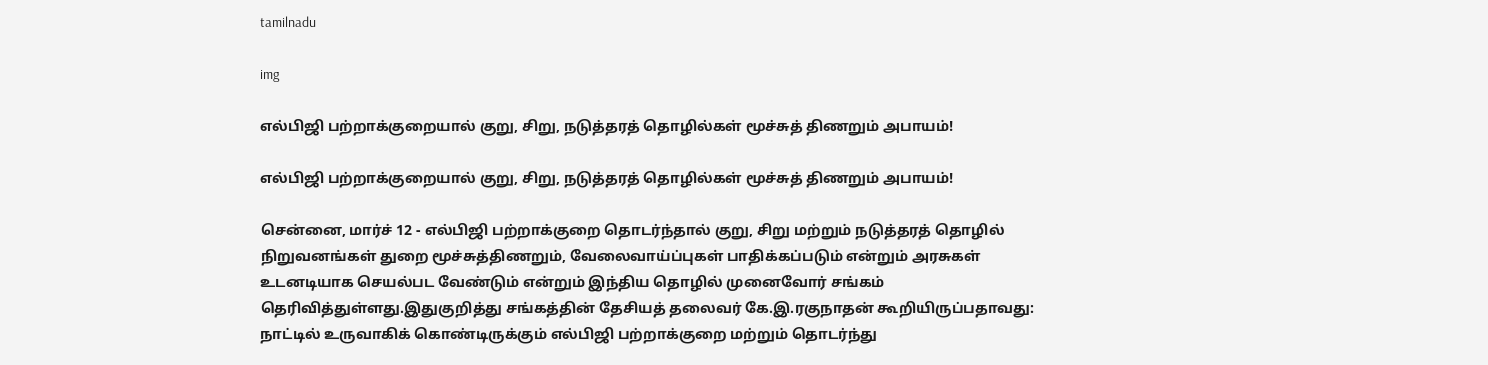tamilnadu

img

எல்பிஜி பற்றாக்குறையால் குறு, சிறு, நடுத்தரத் தொழில்கள் மூச்சுத் திணறும் அபாயம்!

எல்பிஜி பற்றாக்குறையால் குறு, சிறு, நடுத்தரத் தொழில்கள் மூச்சுத் திணறும் அபாயம்!

சென்னை, மார்ச் 12 - எல்பிஜி பற்றாக்குறை தொடர்ந்தால் குறு, சிறு மற்றும் நடுத்தரத் தொழில் நிறுவனங்கள் துறை மூச்சுத்திணறும், வேலைவாய்ப்புகள் பாதிக்கப்படும் என்றும் அரசுகள் உடனடியாக செயல்பட வேண்டும் என்றும் இந்திய தொழில் முனைவோர் சங்கம் தெரிவித்துள்ளது.இதுகுறித்து சங்கத்தின் தேசியத் தலைவர் கே.இ.ரகுநாதன் கூறியிருப்பதாவது: நாட்டில் உருவாகிக் கொண்டிருக்கும் எல்பிஜி பற்றாக்குறை மற்றும் தொடர்ந்து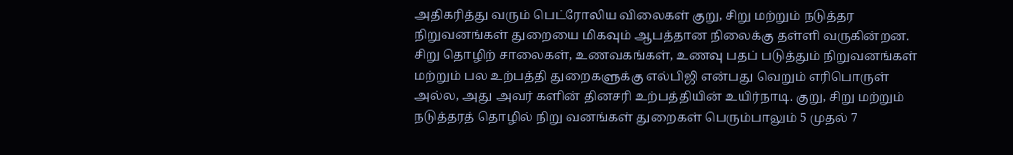அதிகரித்து வரும் பெட்ரோலிய விலைகள் குறு, சிறு மற்றும் நடுத்தர நிறுவனங்கள் துறையை மிகவும் ஆபத்தான நிலைக்கு தள்ளி வருகின்றன. சிறு தொழிற் சாலைகள், உணவகங்கள், உணவு பதப் படுத்தும் நிறுவனங்கள் மற்றும் பல உற்பத்தி துறைகளுக்கு எல்பிஜி என்பது வெறும் எரிபொருள் அல்ல, அது அவர் களின் தினசரி உற்பத்தியின் உயிர்நாடி. குறு, சிறு மற்றும் நடுத்தரத் தொழில் நிறு வனங்கள் துறைகள் பெரும்பாலும் 5 முதல் 7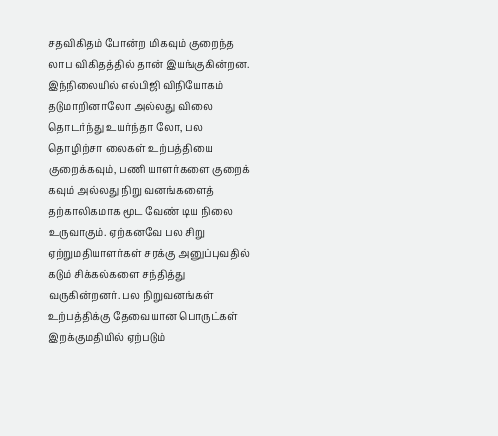சதவிகிதம் போன்ற மிகவும் குறைந்த லாப விகிதத்தில் தான் இயங்குகின்றன. இந்நிலையில் எல்பிஜி விநியோகம் தடுமாறினாலோ அல்லது விலை தொடர்ந்து உயர்ந்தா லோ, பல தொழிற்சா லைகள் உற்பத்தியை குறைக்கவும், பணி யாளர்களை குறைக் கவும் அல்லது நிறு வனங்களைத் தற்காலிகமாக மூட வேண் டிய நிலை உருவாகும். ஏற்கனவே பல சிறு ஏற்றுமதியாளர்கள் சரக்கு அனுப்புவதில் கடும் சிக்கல்களை சந்தித்து வருகின்றனர். பல நிறுவனங்கள் உற்பத்திக்கு தேவையான பொருட்கள் இறக்குமதியில் ஏற்படும்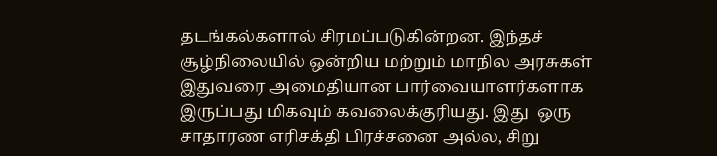தடங்கல்களால் சிரமப்படுகின்றன. இந்தச் சூழ்நிலையில் ஒன்றிய மற்றும் மாநில அரசுகள் இதுவரை அமைதியான பார்வையாளர்களாக இருப்பது மிகவும் கவலைக்குரியது. இது  ஒரு சாதாரண எரிசக்தி பிரச்சனை அல்ல, சிறு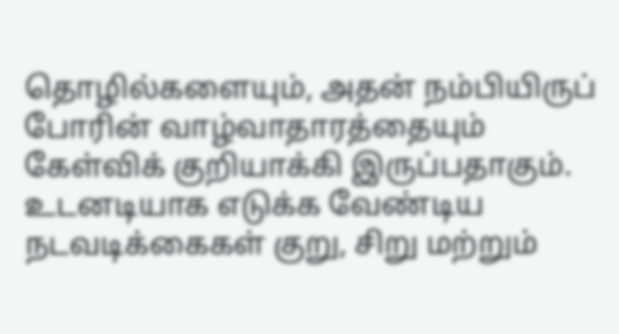தொழில்களையும், அதன் நம்பியிருப்  போரின் வாழ்வாதாரத்தையும் கேள்விக் குறியாக்கி இருப்பதாகும். உடனடியாக எடுக்க வேண்டிய நடவடிக்கைகள் குறு, சிறு மற்றும்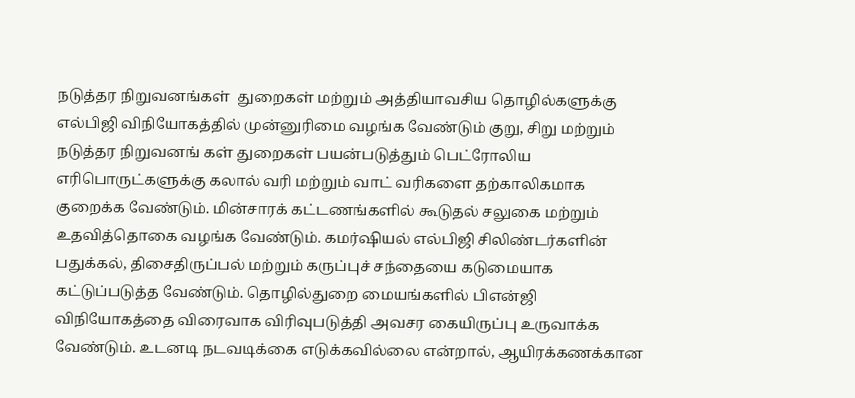நடுத்தர நிறுவனங்கள்  துறைகள் மற்றும் அத்தியாவசிய தொழில்களுக்கு எல்பிஜி விநியோகத்தில் முன்னுரிமை வழங்க வேண்டும் குறு, சிறு மற்றும் நடுத்தர நிறுவனங் கள் துறைகள் பயன்படுத்தும் பெட்ரோலிய எரிபொருட்களுக்கு கலால் வரி மற்றும் வாட் வரிகளை தற்காலிகமாக குறைக்க வேண்டும். மின்சாரக் கட்டணங்களில் கூடுதல் சலுகை மற்றும் உதவித்தொகை வழங்க வேண்டும். கமர்ஷியல் எல்பிஜி சிலிண்டர்களின் பதுக்கல், திசைதிருப்பல் மற்றும் கருப்புச் சந்தையை கடுமையாக கட்டுப்படுத்த வேண்டும். தொழில்துறை மையங்களில் பிஎன்ஜி விநியோகத்தை விரைவாக விரிவுபடுத்தி அவசர கையிருப்பு உருவாக்க வேண்டும். உடனடி நடவடிக்கை எடுக்கவில்லை என்றால், ஆயிரக்கணக்கான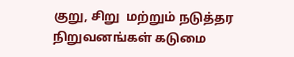குறு, சிறு  மற்றும் நடுத்தர நிறுவனங்கள் கடுமை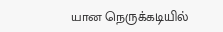யான நெருக்கடியில்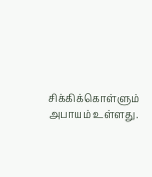சிக்கிக்கொள்ளும் அபாயம் உள்ளது.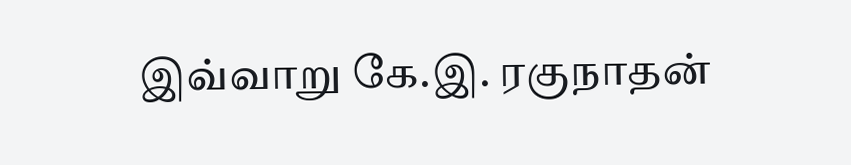இவ்வாறு கே.இ. ரகுநாதன்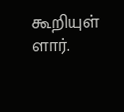கூறியுள் ளார்.